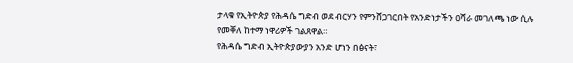ታላቁ የኢትዮጵያ የሕዳሴ ግድብ ወደ ብርሃን የምንሸጋገርበት የአንድነታችን ዐሻራ መገለጫ ነው ሲሉ የመቐለ ከተማ ነዋሪዎች ገልጸዋል።
የሕዳሴ ግድብ ኢትዮጵያውያን አንድ ሆነን በፅናት፣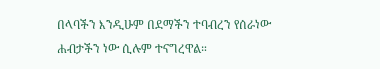በላባችን እንዲሁም በደማችን ተባብረን የሰራነው ሐብታችን ነው ሲሉም ተናግረዋል።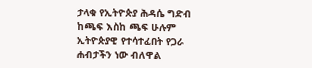ታላቁ የኢትዮጵያ ሕዳሴ ግድብ ከጫፍ እስከ ጫፍ ሁሉም ኢትዮጵያዊ የተሳተፈበት የጋራ ሐብታችን ነው ብለዋል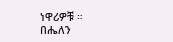ነዋሪዎቹ ።
በሔለን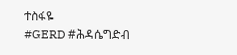ተስፋዬ
#GERD #ሕዳሴግድብ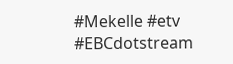#Mekelle #etv #EBCdotstream